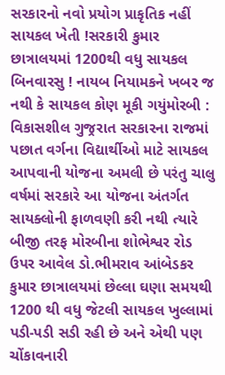સરકારનો નવો પ્રયોગ પ્રાકૃતિક નહીં સાયકલ ખેતી !સરકારી કુમાર છાત્રાલયમાં 1200થી વધુ સાયકલ બિનવારસુ ! નાયબ નિયામકને ખબર જ નથી કે સાયકલ કોણ મૂકી ગયુંમોરબી : વિકાસશીલ ગુજ્રરાત સરકારના રાજમાં પછાત વર્ગના વિદ્યાર્થીઓ માટે સાયકલ આપવાની યોજના અમલી છે પરંતુ ચાલુ વર્ષમાં સરકારે આ યોજના અંતર્ગત સાયક્લોની ફાળવણી કરી નથી ત્યારે બીજી તરફ મોરબીના શોભેશ્વર રોડ ઉપર આવેલ ડો.ભીમરાવ આંબેડકર કુમાર છાત્રાલયમાં છેલ્લા ઘણા સમયથી 1200 થી વધુ જેટલી સાયકલ ખુલ્લામાં પડી-પડી સડી રહી છે અને એથી પણ ચોંકાવનારી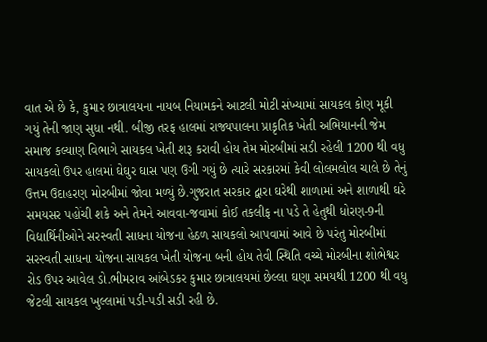વાત એ છે કે, કુમાર છાત્રાલયના નાયબ નિયામકને આટલી મોટી સંખ્યામાં સાયકલ કોણ મૂકી ગયું તેની જાણ સુધા નથી. બીજી તરફ હાલમાં રાજ્યપાલના પ્રાકૃતિક ખેતી અભિયાનની જેમ સમાજ કલ્યાણ વિભાગે સાયકલ ખેતી શરૂ કરાવી હોય તેમ મોરબીમાં સડી રહેલી 1200 થી વધુ સાયકલો ઉપર હાલમાં ઘેઘુર ઘાસ પણ ઉગી ગયું છે ત્યારે સરકારમાં કેવી લોલમલોલ ચાલે છે તેનું ઉત્તમ ઉદાહરણ મોરબીમાં જોવા મળ્યું છે.ગુજરાત સરકાર દ્વારા ઘરેથી શાળામાં અને શાળાથી ઘરે સમયસર પહોંચી શકે અને તેમને આવવા-જવામાં કોઈ તકલીફ ના પડે તે હેતુથી ધોરણ-9ની વિદ્યાર્થિનીઓને સરસ્વતી સાધના યોજના હેઠળ સાયકલો આપવામાં આવે છે પરંતુ મોરબીમાં સરસ્વતી સાધના યોજના સાયકલ ખેતી યોજના બની હોય તેવી સ્થિતિ વચ્ચે મોરબીના શોભેશ્વર રોડ ઉપર આવેલ ડો.ભીમરાવ આંબેડકર કુમાર છાત્રાલયમાં છેલ્લા ઘણા સમયથી 1200 થી વધુ જેટલી સાયકલ ખુલ્લામાં પડી-પડી સડી રહી છે.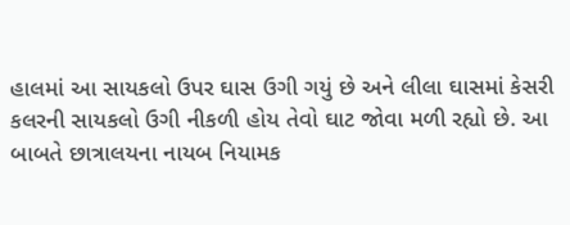હાલમાં આ સાયકલો ઉપર ઘાસ ઉગી ગયું છે અને લીલા ઘાસમાં કેસરી કલરની સાયકલો ઉગી નીકળી હોય તેવો ઘાટ જોવા મળી રહ્યો છે. આ બાબતે છાત્રાલયના નાયબ નિયામક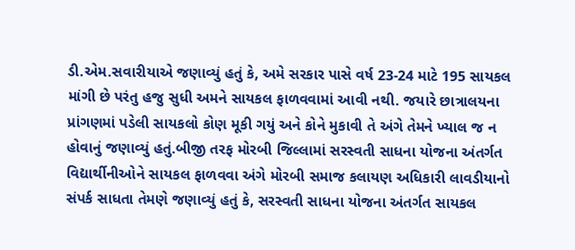ડી.એમ.સવારીયાએ જણાવ્યું હતું કે, અમે સરકાર પાસે વર્ષ 23-24 માટે 195 સાયકલ માંગી છે પરંતુ હજુ સુધી અમને સાયકલ ફાળવવામાં આવી નથી. જયારે છાત્રાલયના પ્રાંગણમાં પડેલી સાયકલો કોણ મૂકી ગયું અને કોને મુકાવી તે અંગે તેમને ખ્યાલ જ ન હોવાનું જણાવ્યું હતું.બીજી તરફ મોરબી જિલ્લામાં સરસ્વતી સાધના યોજના અંતર્ગત વિદ્યાર્થીનીઓને સાયકલ ફાળવવા અંગે મોરબી સમાજ કલાયણ અધિકારી લાવડીયાનો સંપર્ક સાધતા તેમણે જણાવ્યું હતું કે, સરસ્વતી સાધના યોજના અંતર્ગત સાયકલ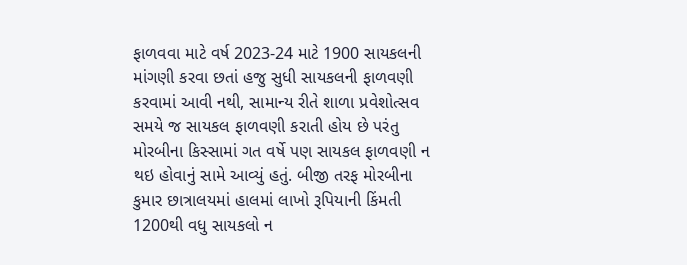ફાળવવા માટે વર્ષ 2023-24 માટે 1900 સાયકલની માંગણી કરવા છતાં હજુ સુધી સાયકલની ફાળવણી કરવામાં આવી નથી, સામાન્ય રીતે શાળા પ્રવેશોત્સવ સમયે જ સાયકલ ફાળવણી કરાતી હોય છે પરંતુ મોરબીના કિસ્સામાં ગત વર્ષે પણ સાયકલ ફાળવણી ન થઇ હોવાનું સામે આવ્યું હતું. બીજી તરફ મોરબીના કુમાર છાત્રાલયમાં હાલમાં લાખો રૂપિયાની કિંમતી 1200થી વધુ સાયકલો ન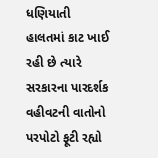ધણિયાતી હાલતમાં કાટ ખાઈ રહી છે ત્યારે સરકારના પારદર્શક વહીવટની વાતોનો પરપોટો ફૂટી રહ્યો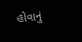હોવાનું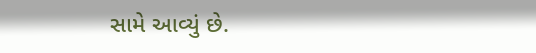સામે આવ્યું છે.